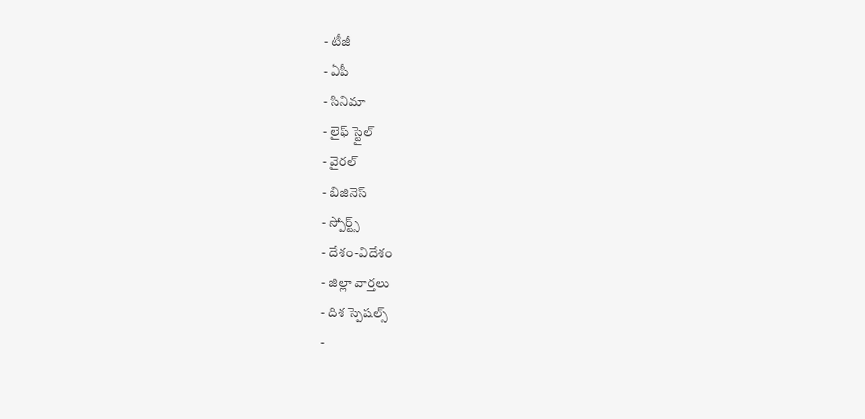- టీజీ
- ఏపీ
- సినిమా
- లైఫ్ స్టైల్
- వైరల్
- బిజినెస్
- స్పోర్ట్స్
- దేశం-విదేశం
- జిల్లా వార్తలు
- దిశ స్పెషల్స్
-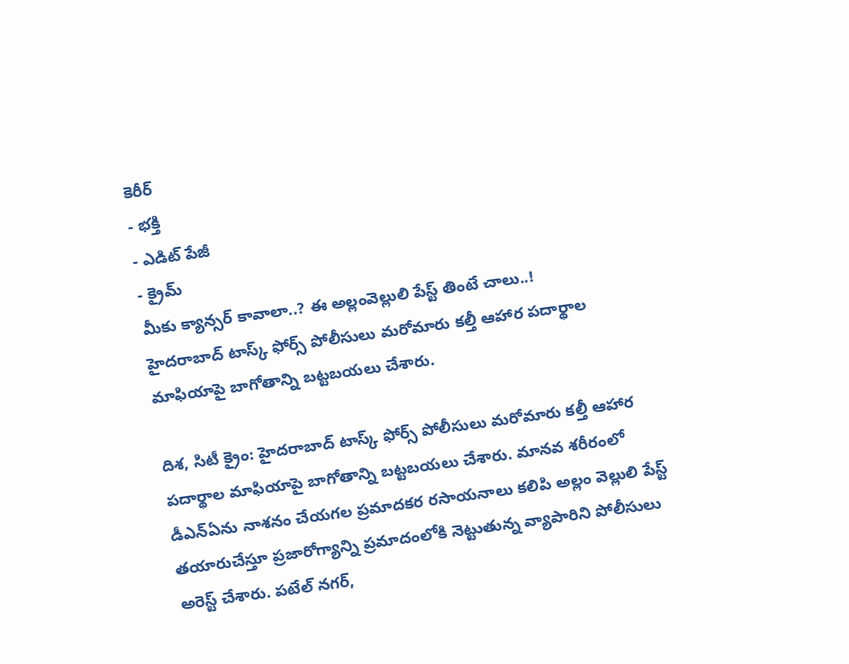కెరీర్
- భక్తి
- ఎడిట్ పేజీ
- క్రైమ్
మీకు క్యాన్సర్ కావాలా..? ఈ అల్లంవెల్లులి పేస్ట్ తింటే చాలు..!
హైదరాబాద్ టాస్క్ ఫోర్స్ పోలీసులు మరోమారు కల్తీ ఆహార పదార్థాల మాఫియాపై బాగోతాన్ని బట్టబయలు చేశారు.

దిశ, సిటీ క్రైం: హైదరాబాద్ టాస్క్ ఫోర్స్ పోలీసులు మరోమారు కల్తీ ఆహార పదార్థాల మాఫియాపై బాగోతాన్ని బట్టబయలు చేశారు. మానవ శరీరంలో డీఎన్ఏను నాశనం చేయగల ప్రమాదకర రసాయనాలు కలిపి అల్లం వెల్లులి పేస్ట్ తయారుచేస్తూ ప్రజారోగ్యాన్ని ప్రమాదంలోకి నెట్టుతున్న వ్యాపారిని పోలీసులు అరెస్ట్ చేశారు. పటేల్ నగర్,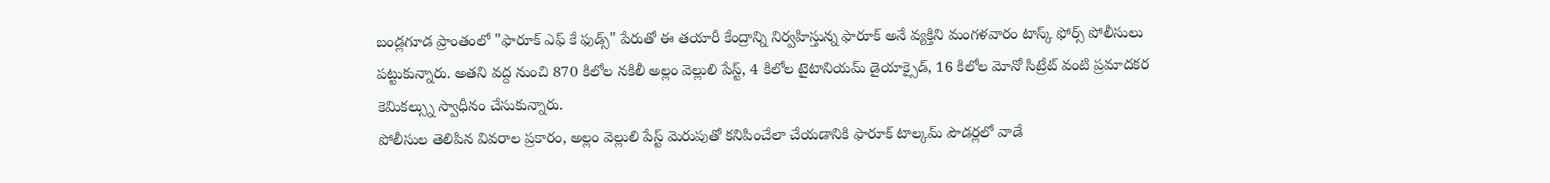బండ్లగూడ ప్రాంతంలో "ఫారూక్ ఎఫ్ కే ఫుడ్స్" పేరుతో ఈ తయారీ కేంద్రాన్ని నిర్వహిస్తున్న ఫారూక్ అనే వ్యక్తిని మంగళవారం టాస్క్ ఫోర్స్ పోలీసులు పట్టుకున్నారు. అతని వద్ద నుంచి 870 కిలోల నకిలీ అల్లం వెల్లులి పేస్ట్, 4 కిలోల టైటానియమ్ డైయాక్సైడ్, 16 కిలోల మోనో సిట్రేట్ వంటి ప్రమాదకర కెమికల్స్ను స్వాధీనం చేసుకున్నారు.
పోలీసుల తెలిపిన వివరాల ప్రకారం, అల్లం వెల్లులి పేస్ట్ మెరుపుతో కనిపించేలా చేయడానికి ఫారూక్ టాల్కమ్ పౌడర్లలో వాడే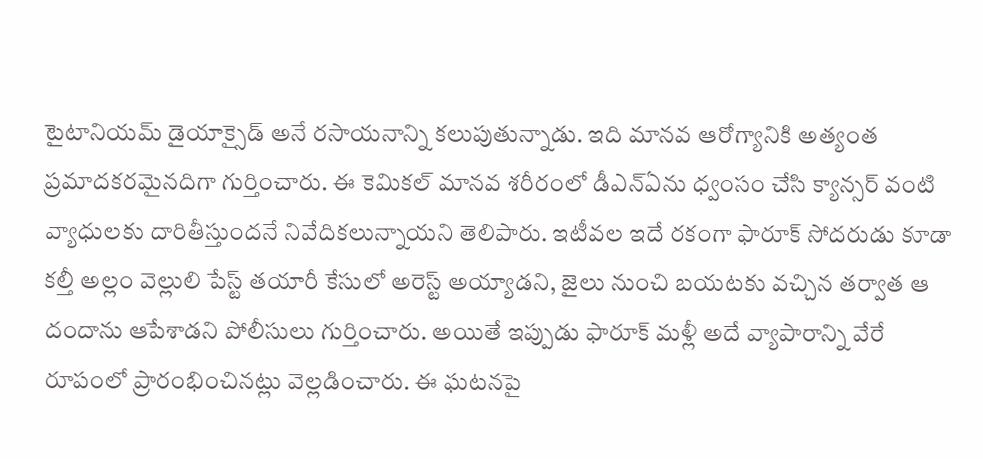టైటానియమ్ డైయాక్సైడ్ అనే రసాయనాన్ని కలుపుతున్నాడు. ఇది మానవ ఆరోగ్యానికి అత్యంత ప్రమాదకరమైనదిగా గుర్తించారు. ఈ కెమికల్ మానవ శరీరంలో డీఎన్ఏను ధ్వంసం చేసి క్యాన్సర్ వంటి వ్యాధులకు దారితీస్తుందనే నివేదికలున్నాయని తెలిపారు. ఇటీవల ఇదే రకంగా ఫారూక్ సోదరుడు కూడా కల్తీ అల్లం వెల్లులి పేస్ట్ తయారీ కేసులో అరెస్ట్ అయ్యాడని, జైలు నుంచి బయటకు వచ్చిన తర్వాత ఆ దందాను ఆపేశాడని పోలీసులు గుర్తించారు. అయితే ఇప్పుడు ఫారూక్ మళ్లీ అదే వ్యాపారాన్ని వేరే రూపంలో ప్రారంభించినట్లు వెల్లడించారు. ఈ ఘటనపై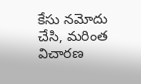కేసు నమోదు చేసి, మరింత విచారణ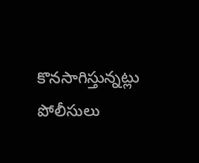కొనసాగిస్తున్నట్లు పోలీసులు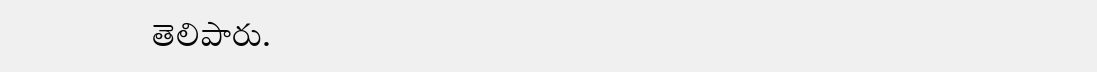తెలిపారు.